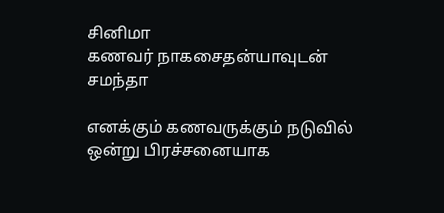சினிமா
கணவர் நாகசைதன்யாவுடன் சமந்தா

எனக்கும் கணவருக்கும் நடுவில் ஒன்று பிரச்சனையாக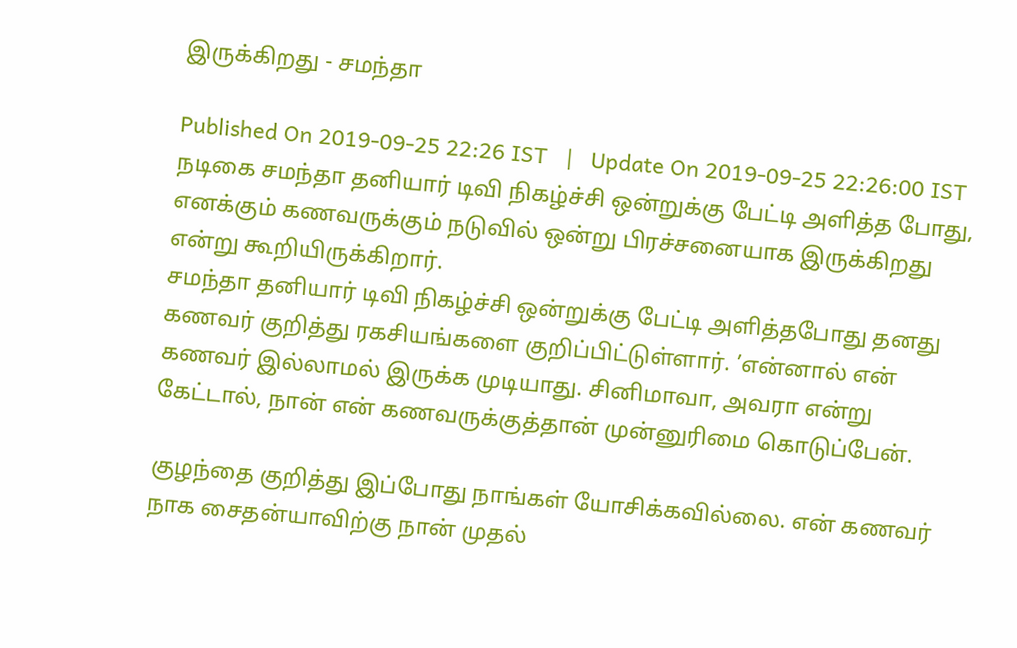இருக்கிறது - சமந்தா

Published On 2019-09-25 22:26 IST   |   Update On 2019-09-25 22:26:00 IST
நடிகை சமந்தா தனியார் டிவி நிகழ்ச்சி ஒன்றுக்கு பேட்டி அளித்த போது, எனக்கும் கணவருக்கும் நடுவில் ஒன்று பிரச்சனையாக இருக்கிறது என்று கூறியிருக்கிறார்.
சமந்தா தனியார் டிவி நிகழ்ச்சி ஒன்றுக்கு பேட்டி அளித்தபோது தனது கணவர் குறித்து ரகசியங்களை குறிப்பிட்டுள்ளார். ’என்னால் என் கணவர் இல்லாமல் இருக்க முடியாது. சினிமாவா, அவரா என்று கேட்டால், நான் என் கணவருக்குத்தான் முன்னுரிமை கொடுப்பேன்.

குழந்தை குறித்து இப்போது நாங்கள் யோசிக்கவில்லை. என் கணவர் நாக சைதன்யாவிற்கு நான் முதல்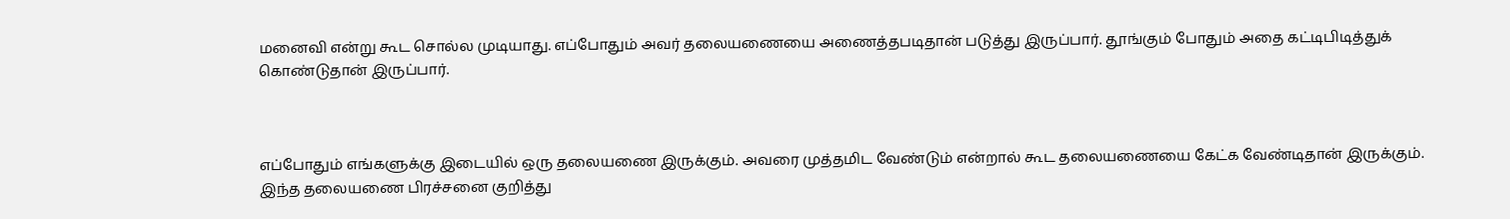மனைவி என்று கூட சொல்ல முடியாது. எப்போதும் அவர் தலையணையை அணைத்தபடிதான் படுத்து இருப்பார். தூங்கும் போதும் அதை கட்டிபிடித்துக் கொண்டுதான் இருப்பார்.



எப்போதும் எங்களுக்கு இடையில் ஒரு தலையணை இருக்கும். அவரை முத்தமிட வேண்டும் என்றால் கூட தலையணையை கேட்க வேண்டிதான் இருக்கும். இந்த தலையணை பிரச்சனை குறித்து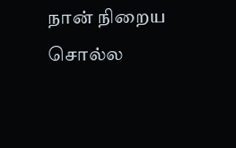நான் நிறைய சொல்ல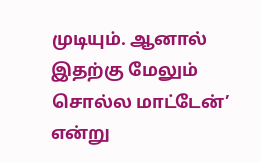முடியும். ஆனால் இதற்கு மேலும் சொல்ல மாட்டேன்’ என்று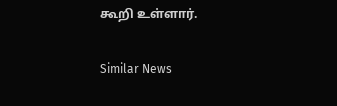கூறி உள்ளார்.

Similar News